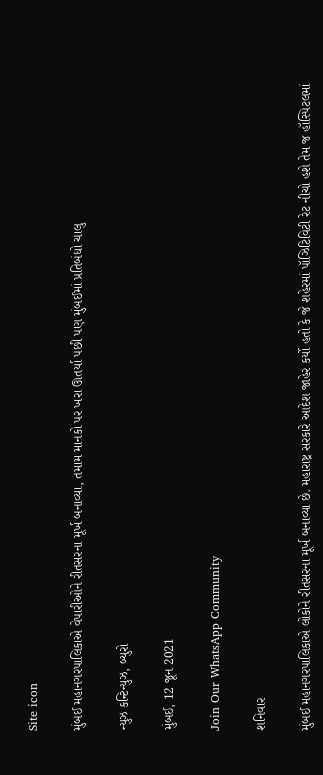Site icon

મુંબઈ મહાનગરપાલિકાએ વેપારીઓને રીતસરના મૂર્ખ બનાવ્યા, તમામ માનકો પર ખરા ઊતર્યા પછી પણ મુંબઈમાં પ્રતિબંધો ચાલુ

ન્યુઝ કન્ટિન્યુઝ, બ્યુરો

મુંબઈ, 12 જૂન 2021

Join Our WhatsApp Community

શનિવાર

મુંબઈ મહાનગરપાલિકાએ લોકોને રીતસરના મૂર્ખ બનાવ્યા છે. મહારાષ્ટ્ર સરકારે આદેશ જાહેર કર્યો હતો કે જે શહેરમાં પૉઝિટિવિટી રેટ નીચો હશે તેમ જ હૉસ્પિટલમાં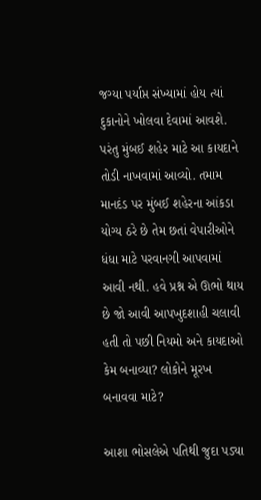જગ્યા પર્યાપ્ત સંખ્યામાં હોય ત્યાં દુકાનોને ખોલવા દેવામાં આવશે. પરંતુ મુંબઈ શહેર માટે આ કાયદાને તોડી નાખવામાં આવ્યો. તમામ માનદંડ પર મુંબઈ શહેરના આંકડા યોગ્ય ઠરે છે તેમ છતાં વેપારીઓને ધંધા માટે પરવાનગી આપવામાં આવી નથી. હવે પ્રશ્ન એ ઊભો થાય છે જો આવી આપખુદશાહી ચલાવી હતી તો પછી નિયમો અને કાયદાઓ કેમ બનાવ્યા? લોકોને મૂરખ બનાવવા માટે?

આશા ભોસલેએ પતિથી જુદા પડ્યા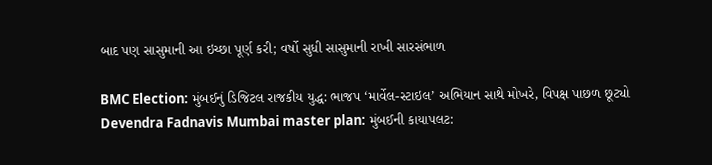બાદ પણ સાસુમાની આ ઇચ્છા પૂર્ણ કરી; વર્ષો સુધી સાસુમાની રાખી સારસંભાળ

BMC Election: મુંબઈનું ડિજિટલ રાજકીય યુદ્ધ: ભાજપ ‘માર્વેલ-સ્ટાઇલ’ અભિયાન સાથે મોખરે, વિપક્ષ પાછળ છૂટ્યો
Devendra Fadnavis Mumbai master plan: મુંબઈની કાયાપલટ: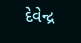દેવેન્દ્ર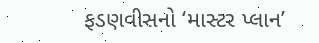ફડણવીસનો ‘માસ્ટર પ્લાન’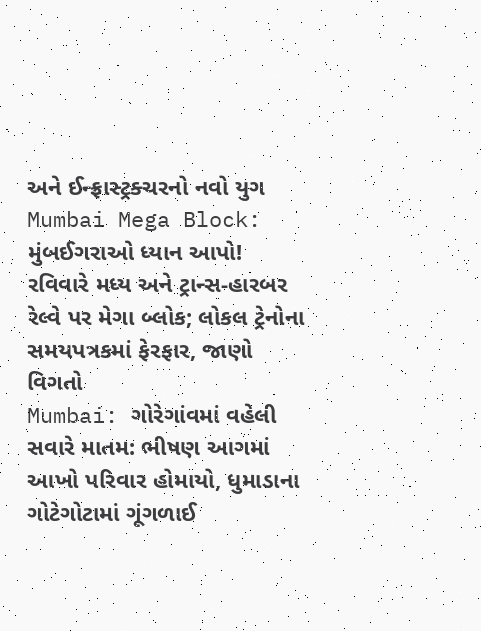અને ઈન્ફ્રાસ્ટ્રક્ચરનો નવો યુગ
Mumbai Mega Block: મુંબઈગરાઓ ધ્યાન આપો! રવિવારે મધ્ય અને ટ્રાન્સ-હારબર રેલ્વે પર મેગા બ્લોક; લોકલ ટ્રેનોના સમયપત્રકમાં ફેરફાર, જાણો વિગતો
Mumbai: ગોરેગાંવમાં વહેલી સવારે માતમ: ભીષણ આગમાં આખો પરિવાર હોમાયો, ધુમાડાના ગોટેગોટામાં ગૂંગળાઈ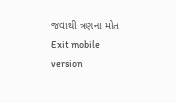જવાથી ત્રણના મોત
Exit mobile version